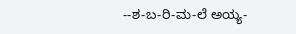--ಶ-ಬ-ರಿ-ಮ-ಲೆ ಅಯ್ಯ-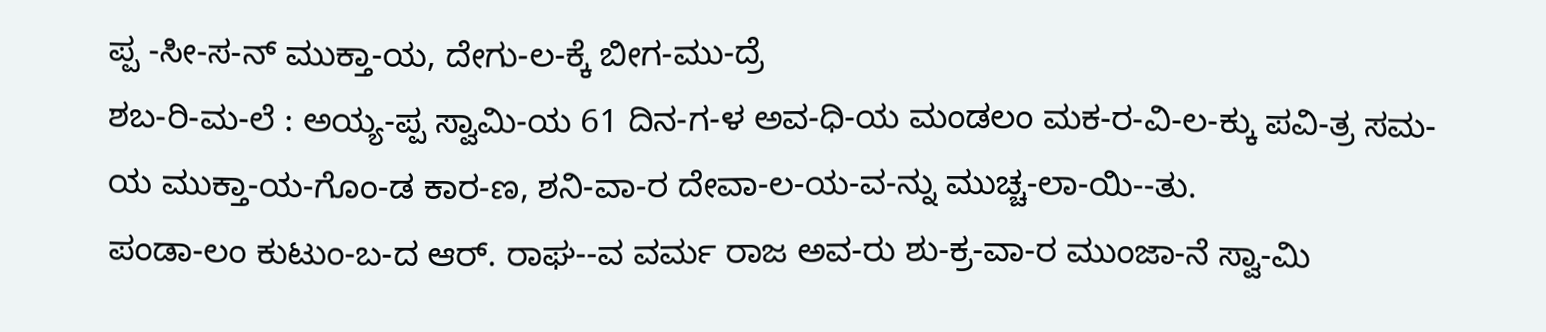ಪ್ಪ -ಸೀ-ಸ-ನ್ ಮುಕ್ತಾ-ಯ, ದೇಗು-ಲ-ಕ್ಕೆ ಬೀಗ-ಮು-ದ್ರೆ
ಶಬ-ರಿ-ಮ-ಲೆ : ಅಯ್ಯ-ಪ್ಪ ಸ್ವಾಮಿ-ಯ 61 ದಿನ-ಗ-ಳ ಅವ-ಧಿ-ಯ ಮಂಡಲಂ ಮಕ-ರ-ವಿ-ಲ-ಕ್ಕು ಪವಿ-ತ್ರ ಸಮ-ಯ ಮುಕ್ತಾ-ಯ-ಗೊಂ-ಡ ಕಾರ-ಣ, ಶನಿ-ವಾ-ರ ದೇವಾ-ಲ-ಯ-ವ-ನ್ನು ಮುಚ್ಚ-ಲಾ-ಯಿ--ತು.
ಪಂಡಾ-ಲಂ ಕುಟುಂ-ಬ-ದ ಆರ್. ರಾಘ--ವ ವರ್ಮ ರಾಜ ಅವ-ರು ಶು-ಕ್ರ-ವಾ-ರ ಮುಂಜಾ-ನೆ ಸ್ವಾ-ಮಿ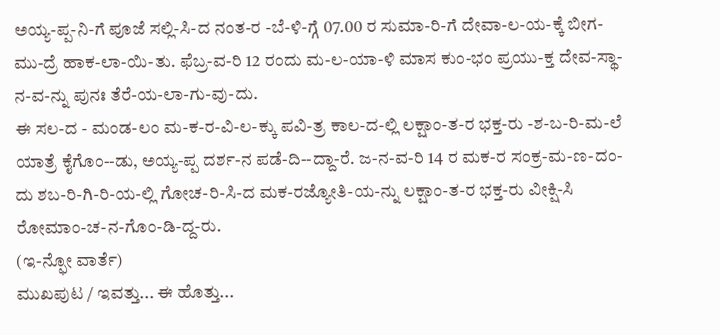ಅಯ್ಯ-ಪ್ಪ-ನಿ-ಗೆ ಪೂಜೆ ಸಲ್ಲಿ-ಸಿ-ದ ನಂತ-ರ -ಬೆ-ಳಿ-ಗ್ಗೆ 07.00 ರ ಸುಮಾ-ರಿ-ಗೆ ದೇವಾ-ಲ-ಯ-ಕ್ಕೆ ಬೀಗ-ಮು-ದ್ರೆ ಹಾಕ-ಲಾ-ಯಿ-ತು. ಫೆಬ್ರ-ವ-ರಿ 12 ರಂದು ಮ-ಲ-ಯಾ-ಳಿ ಮಾಸ ಕುಂ-ಭಂ ಪ್ರಯು-ಕ್ತ ದೇವ-ಸ್ಥಾ-ನ-ವ-ನ್ನು ಪುನಃ ತೆರೆ-ಯ-ಲಾ-ಗು-ವು-ದು.
ಈ ಸಲ-ದ - ಮಂಡ-ಲಂ ಮ-ಕ-ರ-ವಿ-ಲ-ಕ್ಕು ಪವಿ-ತ್ರ ಕಾಲ-ದ-ಲ್ಲಿ ಲಕ್ಷಾಂ-ತ-ರ ಭಕ್ತ-ರು -ಶ-ಬ-ರಿ-ಮ-ಲೆ ಯಾತ್ರೆ ಕೈಗೊಂ--ಡು, ಅಯ್ಯ-ಪ್ಪ ದರ್ಶ-ನ ಪಡೆ-ದಿ--ದ್ದಾ-ರೆ. ಜ-ನ-ವ-ರಿ 14 ರ ಮಕ-ರ ಸಂಕ್ರ-ಮ-ಣ-ದಂ-ದು ಶಬ-ರಿ-ಗಿ-ರಿ-ಯ-ಲ್ಲಿ ಗೋಚ-ರಿ-ಸಿ-ದ ಮಕ-ರಜ್ಯೋತಿ-ಯ-ನ್ನು ಲಕ್ಷಾಂ-ತ-ರ ಭಕ್ತ-ರು ವೀಕ್ಷಿ-ಸಿ ರೋಮಾಂ-ಚ-ನ-ಗೊಂ-ಡಿ-ದ್ದ-ರು.
(ಇ-ನ್ಫೋ ವಾರ್ತೆ)
ಮುಖಪುಟ / ಇವತ್ತು... ಈ ಹೊತ್ತು...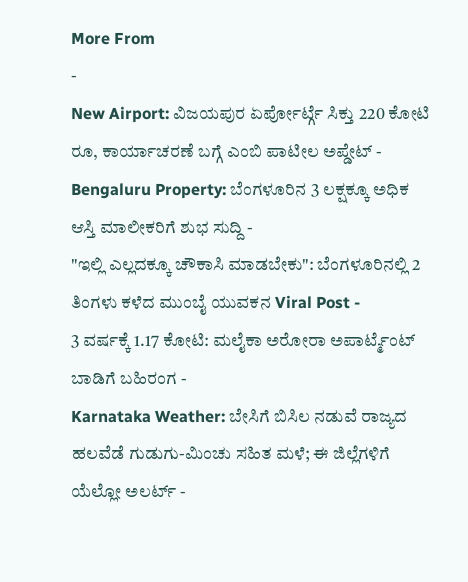More From
-
New Airport: ವಿಜಯಪುರ ಏರ್ಪೋರ್ಟ್ಗೆ ಸಿಕ್ತು 220 ಕೋಟಿ ರೂ, ಕಾರ್ಯಾಚರಣೆ ಬಗ್ಗೆ ಎಂಬಿ ಪಾಟೀಲ ಅಪ್ಡೇಟ್ -
Bengaluru Property: ಬೆಂಗಳೂರಿನ 3 ಲಕ್ಷಕ್ಕೂ ಅಧಿಕ ಆಸ್ತಿ ಮಾಲೀಕರಿಗೆ ಶುಭ ಸುದ್ದಿ -
"ಇಲ್ಲಿ ಎಲ್ಲದಕ್ಕೂ ಚೌಕಾಸಿ ಮಾಡಬೇಕು": ಬೆಂಗಳೂರಿನಲ್ಲಿ 2 ತಿಂಗಳು ಕಳೆದ ಮುಂಬೈ ಯುವಕನ Viral Post -
3 ವರ್ಷಕ್ಕೆ 1.17 ಕೋಟಿ: ಮಲೈಕಾ ಅರೋರಾ ಅಪಾರ್ಟ್ಮೆಂಟ್ ಬಾಡಿಗೆ ಬಹಿರಂಗ -
Karnataka Weather: ಬೇಸಿಗೆ ಬಿಸಿಲ ನಡುವೆ ರಾಜ್ಯದ ಹಲವೆಡೆ ಗುಡುಗು-ಮಿಂಚು ಸಹಿತ ಮಳೆ; ಈ ಜಿಲ್ಲೆಗಳಿಗೆ ಯೆಲ್ಲೋ ಅಲರ್ಟ್ -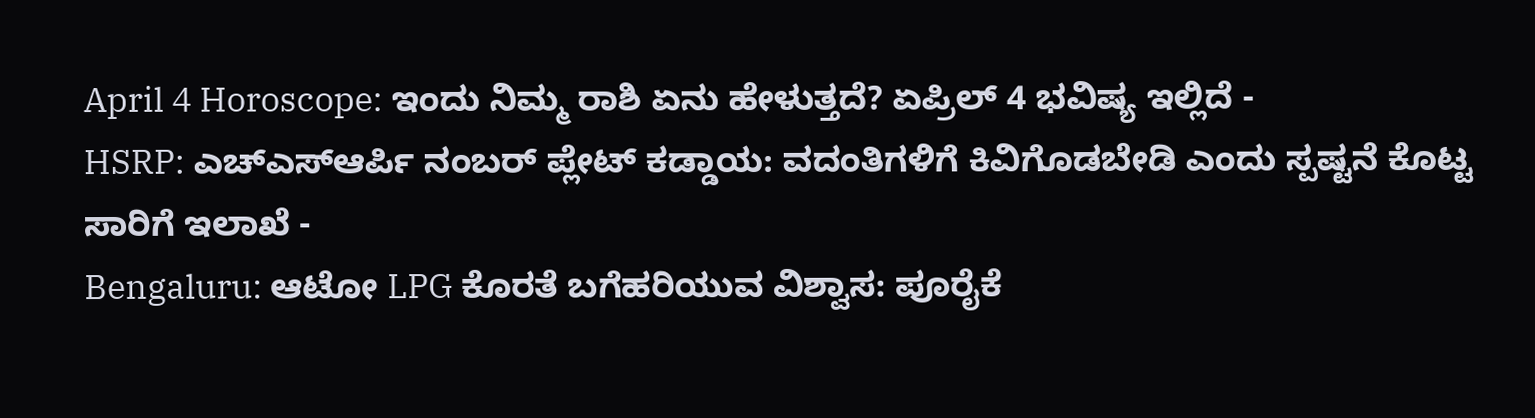April 4 Horoscope: ಇಂದು ನಿಮ್ಮ ರಾಶಿ ಏನು ಹೇಳುತ್ತದೆ? ಏಪ್ರಿಲ್ 4 ಭವಿಷ್ಯ ಇಲ್ಲಿದೆ -
HSRP: ಎಚ್ಎಸ್ಆರ್ಪಿ ನಂಬರ್ ಪ್ಲೇಟ್ ಕಡ್ಡಾಯ: ವದಂತಿಗಳಿಗೆ ಕಿವಿಗೊಡಬೇಡಿ ಎಂದು ಸ್ಪಷ್ಟನೆ ಕೊಟ್ಟ ಸಾರಿಗೆ ಇಲಾಖೆ -
Bengaluru: ಆಟೋ LPG ಕೊರತೆ ಬಗೆಹರಿಯುವ ವಿಶ್ವಾಸ: ಪೂರೈಕೆ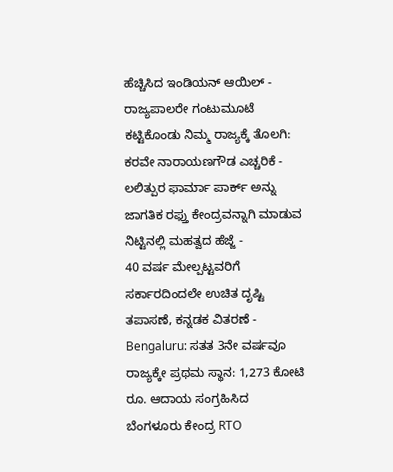ಹೆಚ್ಚಿಸಿದ ಇಂಡಿಯನ್ ಆಯಿಲ್ -
ರಾಜ್ಯಪಾಲರೇ ಗಂಟುಮೂಟೆ ಕಟ್ಟಿಕೊಂಡು ನಿಮ್ಮ ರಾಜ್ಯಕ್ಕೆ ತೊಲಗಿ: ಕರವೇ ನಾರಾಯಣಗೌಡ ಎಚ್ಚರಿಕೆ -
ಲಲಿತ್ಪುರ ಫಾರ್ಮಾ ಪಾರ್ಕ್ ಅನ್ನು ಜಾಗತಿಕ ರಫ್ತು ಕೇಂದ್ರವನ್ನಾಗಿ ಮಾಡುವ ನಿಟ್ಟಿನಲ್ಲಿ ಮಹತ್ವದ ಹೆಜ್ಜೆ -
40 ವರ್ಷ ಮೇಲ್ಪಟ್ಟವರಿಗೆ ಸರ್ಕಾರದಿಂದಲೇ ಉಚಿತ ದೃಷ್ಟಿ ತಪಾಸಣೆ, ಕನ್ನಡಕ ವಿತರಣೆ -
Bengaluru: ಸತತ 3ನೇ ವರ್ಷವೂ ರಾಜ್ಯಕ್ಕೇ ಪ್ರಥಮ ಸ್ಥಾನ: 1,273 ಕೋಟಿ ರೂ. ಆದಾಯ ಸಂಗ್ರಹಿಸಿದ ಬೆಂಗಳೂರು ಕೇಂದ್ರ RTO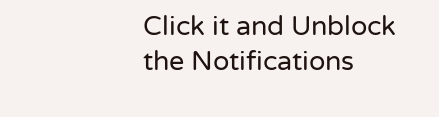Click it and Unblock the Notifications